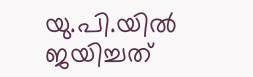യു.പി.യില്‍ ജയിച്ചത്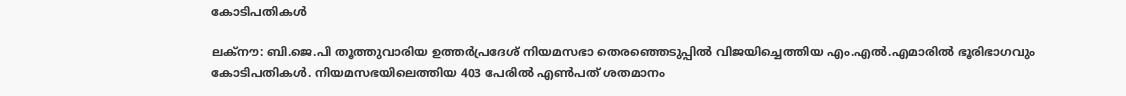കോടിപതികള്‍

ലക്‌നൗ: ബി.ജെ.പി തൂത്തുവാരിയ ഉത്തര്‍പ്രദേശ് നിയമസഭാ തെരഞ്ഞെടുപ്പില്‍ വിജയിച്ചെത്തിയ എം.എല്‍.എമാരില്‍ ഭൂരിഭാഗവും കോടിപതികള്‍. നിയമസഭയിലെത്തിയ 403 പേരില്‍ എണ്‍പത് ശതമാനം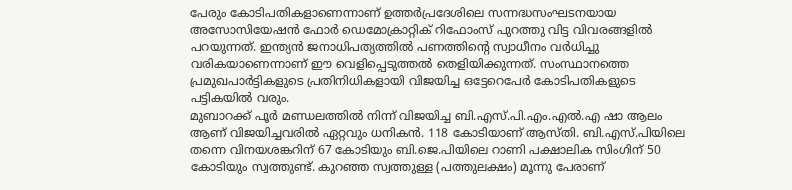പേരും കോടിപതികളാണെന്നാണ് ഉത്തര്‍പ്രദേശിലെ സന്നദ്ധസംഘടനയായ അസോസിയേഷന്‍ ഫോര്‍ ഡെമോക്രാറ്റിക് റിഫോംസ് പുറത്തു വിട്ട വിവരങ്ങളില്‍ പറയുന്നത്. ഇന്ത്യന്‍ ജനാധിപത്യത്തില്‍ പണത്തിന്റെ സ്വാധീനം വര്‍ധിച്ചു വരികയാണെന്നാണ് ഈ വെളിപ്പെടുത്തല്‍ തെളിയിക്കുന്നത്. സംസ്ഥാനത്തെ പ്രമുഖപാര്‍ട്ടികളുടെ പ്രതിനിധികളായി വിജയിച്ച ഒട്ടേറെപേര്‍ കോടിപതികളുടെ പട്ടികയില്‍ വരും.
മുബാറക്ക് പൂര്‍ മണ്ഡലത്തില്‍ നിന്ന് വിജയിച്ച ബി.എസ്.പി.എം.എല്‍.എ ഷാ ആലം ആണ് വിജയിച്ചവരില്‍ ഏറ്റവും ധനികന്‍. 118 കോടിയാണ് ആസ്തി. ബി.എസ്.പിയിലെ തന്നെ വിനയശങ്കറിന് 67 കോടിയും ബി.ജെ.പിയിലെ റാണി പക്ഷാലിക സിംഗിന് 50 കോടിയും സ്വത്തുണ്ട്. കുറഞ്ഞ സ്വത്തുള്ള (പത്തുലക്ഷം) മൂന്നു പേരാണ്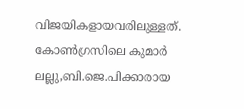വിജയികളായവരിലുള്ളത്. കോണ്‍ഗ്രസിലെ കുമാര്‍ ലല്ലു,ബി.ജെ.പിക്കാരായ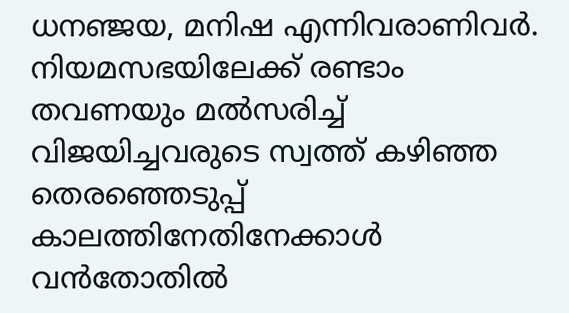ധനഞ്ജയ, മനിഷ എന്നിവരാണിവര്‍. നിയമസഭയിലേക്ക് രണ്ടാം തവണയും മല്‍സരിച്ച് വിജയിച്ചവരുടെ സ്വത്ത് കഴിഞ്ഞ തെരഞ്ഞെടുപ്പ് കാലത്തിനേതിനേക്കാള്‍ വന്‍തോതില്‍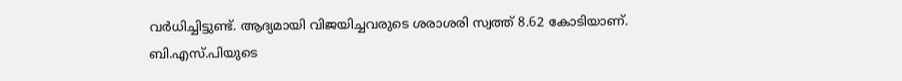വര്‍ധിച്ചിട്ടുണ്ട്. ആദ്യമായി വിജയിച്ചവരുടെ ശരാശരി സ്വത്ത് 8.62 കോടിയാണ്. ബി.എസ്.പിയുടെ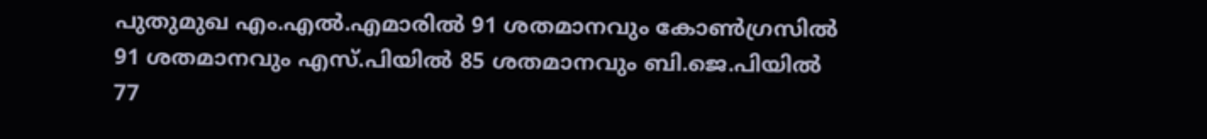പുതുമുഖ എം.എല്‍.എമാരില്‍ 91 ശതമാനവും കോണ്‍ഗ്രസില്‍ 91 ശതമാനവും എസ്.പിയില്‍ 85 ശതമാനവും ബി.ജെ.പിയില്‍ 77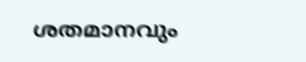ശതമാനവും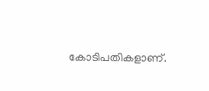കോടിപതികളാണ്.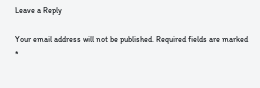Leave a Reply

Your email address will not be published. Required fields are marked *